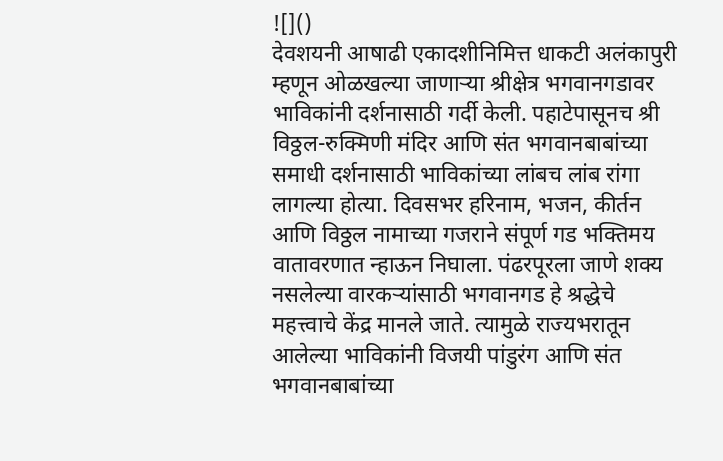![]()
देवशयनी आषाढी एकादशीनिमित्त धाकटी अलंकापुरी म्हणून ओळखल्या जाणाऱ्या श्रीक्षेत्र भगवानगडावर भाविकांनी दर्शनासाठी गर्दी केली. पहाटेपासूनच श्री विठ्ठल-रुक्मिणी मंदिर आणि संत भगवानबाबांच्या समाधी दर्शनासाठी भाविकांच्या लांबच लांब रांगा लागल्या होत्या. दिवसभर हरिनाम, भजन, कीर्तन आणि विठ्ठल नामाच्या गजराने संपूर्ण गड भक्तिमय वातावरणात न्हाऊन निघाला. पंढरपूरला जाणे शक्य नसलेल्या वारकऱ्यांसाठी भगवानगड हे श्रद्धेचे महत्त्वाचे केंद्र मानले जाते. त्यामुळे राज्यभरातून आलेल्या भाविकांनी विजयी पांडुरंग आणि संत भगवानबाबांच्या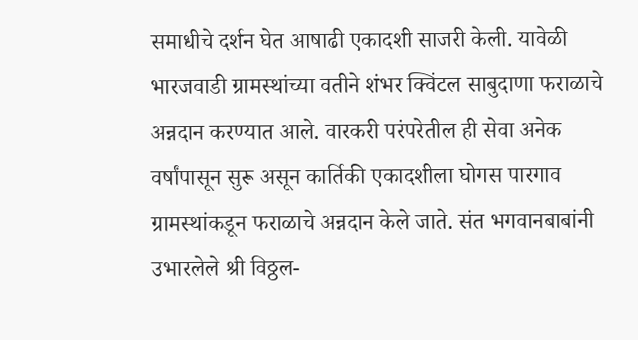समाधीचे दर्शन घेत आषाढी एकादशी साजरी केली. यावेळी भारजवाडी ग्रामस्थांच्या वतीने शंभर क्विंटल साबुदाणा फराळाचे अन्नदान करण्यात आले. वारकरी परंपरेतील ही सेवा अनेक वर्षांपासून सुरू असून कार्तिकी एकादशीला घोगस पारगाव ग्रामस्थांकडून फराळाचे अन्नदान केले जाते. संत भगवानबाबांनी उभारलेले श्री विठ्ठल-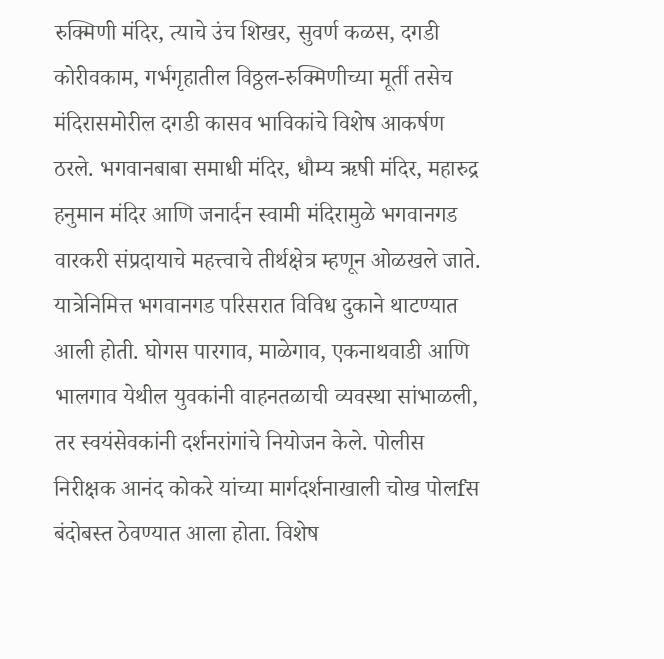रुक्मिणी मंदिर, त्याचे उंच शिखर, सुवर्ण कळस, दगडी कोरीवकाम, गर्भगृहातील विठ्ठल-रुक्मिणीच्या मूर्ती तसेच मंदिरासमोरील दगडी कासव भाविकांचे विशेष आकर्षण ठरले. भगवानबाबा समाधी मंदिर, धौम्य ऋषी मंदिर, महारुद्र हनुमान मंदिर आणि जनार्दन स्वामी मंदिरामुळे भगवानगड वारकरी संप्रदायाचे महत्त्वाचे तीर्थक्षेत्र म्हणून ओळखले जाते. यात्रेनिमित्त भगवानगड परिसरात विविध दुकाने थाटण्यात आली होती. घोगस पारगाव, माळेगाव, एकनाथवाडी आणि भालगाव येथील युवकांनी वाहनतळाची व्यवस्था सांभाळली, तर स्वयंसेवकांनी दर्शनरांगांचे नियोजन केले. पोलीस निरीक्षक आनंद कोकरे यांच्या मार्गदर्शनाखाली चोख पोलfस बंदोबस्त ठेवण्यात आला होता. विशेष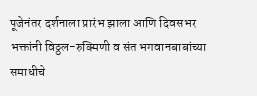पूजेनंतर दर्शनाला प्रारंभ झाला आणि दिवसभर भक्तांनी विठ्ठल-रुक्मिणी व संत भगवानबाबांच्या समाधीचे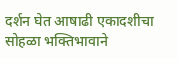दर्शन घेत आषाढी एकादशीचा सोहळा भक्तिभावाने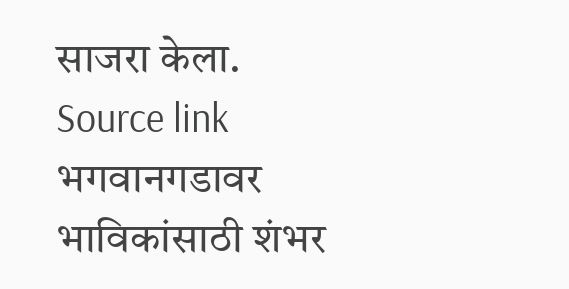साजरा केला.
Source link
भगवानगडावर भाविकांसाठी शंभर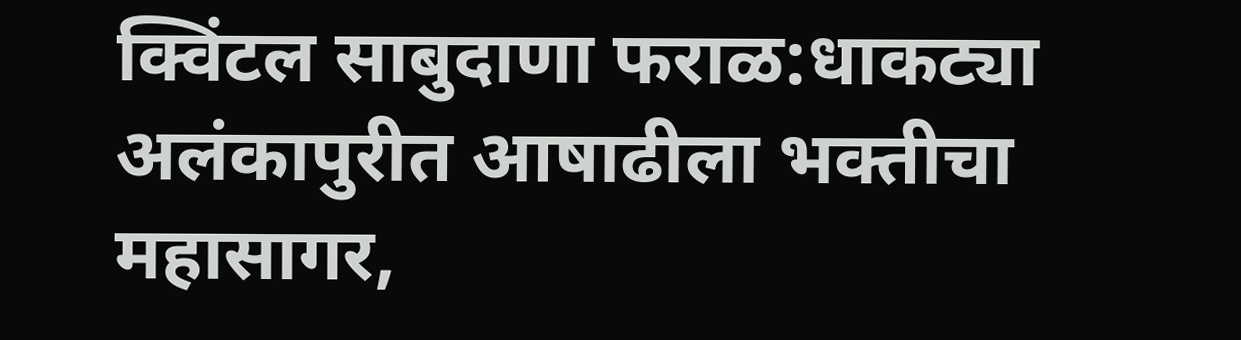क्विंटल साबुदाणा फराळ:धाकट्या अलंकापुरीत आषाढीला भक्तीचा महासागर,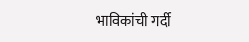भाविकांची गर्दी